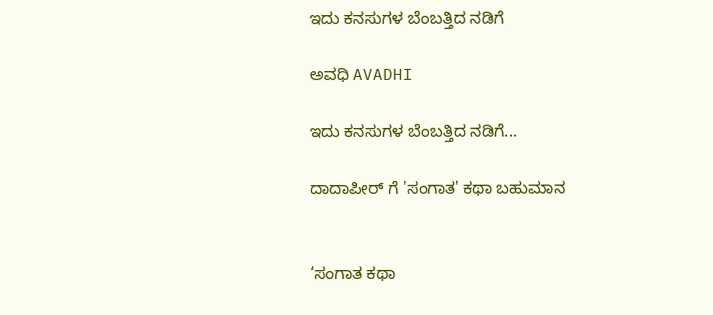ಇದು ಕನಸುಗಳ ಬೆಂಬತ್ತಿದ ನಡಿಗೆ‍

ಅವಧಿ AVADHI

ಇದು ಕನಸುಗಳ ಬೆಂಬತ್ತಿದ ನಡಿಗೆ...

ದಾದಾಪೀರ್ ಗೆ 'ಸಂಗಾತ' ಕಥಾ ಬಹುಮಾನ


‘ಸಂಗಾತ ಕಥಾ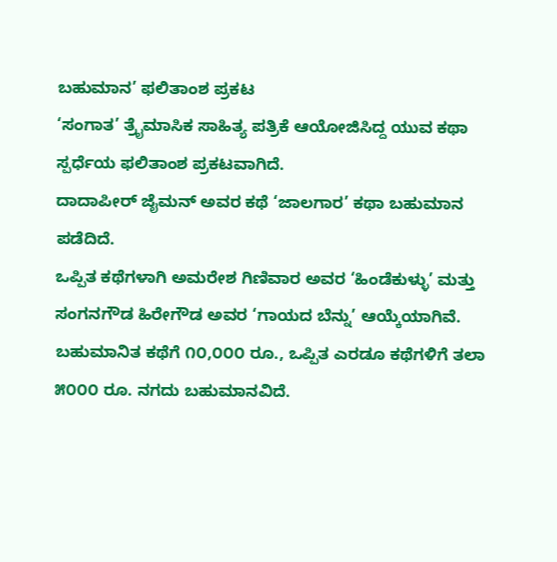ಬಹುಮಾನ’ ಫಲಿತಾಂಶ ಪ್ರಕಟ
‘ಸಂಗಾತ’ ತ್ರೈಮಾಸಿಕ ಸಾಹಿತ್ಯ ಪತ್ರಿಕೆ ಆಯೋಜಿಸಿದ್ದ ಯುವ ಕಥಾ ಸ್ಪರ್ಧೆಯ ಫಲಿತಾಂಶ ಪ್ರಕಟವಾಗಿದೆ.
ದಾದಾಪೀರ್ ಜೈಮನ್ ಅವರ ಕಥೆ ‘ಜಾಲಗಾರ’ ಕಥಾ ಬಹುಮಾನ ಪಡೆದಿದೆ.
ಒಪ್ಪಿತ ಕಥೆಗಳಾಗಿ ಅಮರೇಶ ಗಿಣಿವಾರ ಅವರ ‘ಹಿಂಡೆಕುಳ್ಳು’ ಮತ್ತು ಸಂಗನಗೌಡ ಹಿರೇಗೌಡ ಅವರ ‘ಗಾಯದ ಬೆನ್ನು’ ಆಯ್ಕೆಯಾಗಿವೆ.
ಬಹುಮಾನಿತ ಕಥೆಗೆ ೧೦,೦೦೦ ರೂ., ಒಪ್ಪಿತ ಎರಡೂ ಕಥೆಗಳಿಗೆ ತಲಾ ೫೦೦೦ ರೂ. ನಗದು ಬಹುಮಾನವಿದೆ.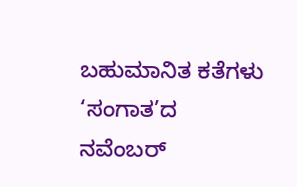ಬಹುಮಾನಿತ ಕತೆಗಳು ‘ಸಂಗಾತ’ದ ನವೆಂಬರ್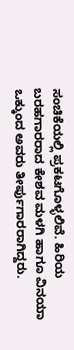ಸಂಚಿಕೆಯಲ್ಲಿ ಪ್ರಕಟಗೊಳ್ಳಲಿವೆ. ಹಿರಿಯ ಬರಹಗಾರರಾದ ಕೇಶವ ಮಳಗಿ ಹಾಗೂ ವಿನಯಾ ಒಕ್ಕುಂದ ಅವರು ತೀರ್ಪುಗಾರರಾಗಿದ್ದರು.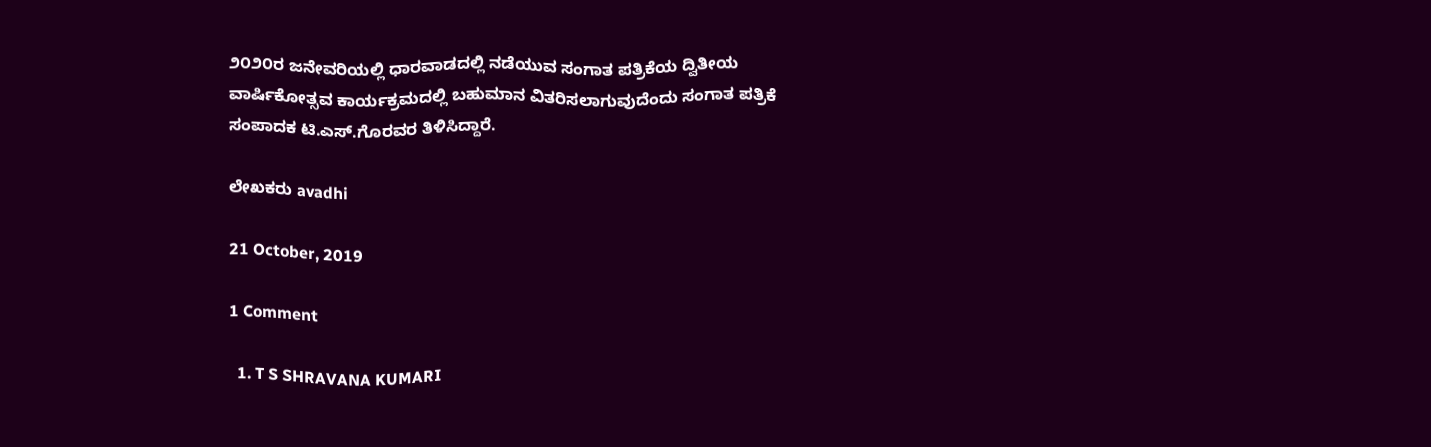೨೦೨೦ರ ಜನೇವರಿಯಲ್ಲಿ ಧಾರವಾಡದಲ್ಲಿ ನಡೆಯುವ ಸಂಗಾತ ಪತ್ರಿಕೆಯ ದ್ವಿತೀಯ ವಾರ್ಷಿಕೋತ್ಸವ ಕಾರ್ಯಕ್ರಮದಲ್ಲಿ ಬಹುಮಾನ ವಿತರಿಸಲಾಗುವುದೆಂದು ಸಂಗಾತ ಪತ್ರಿಕೆ ಸಂಪಾದಕ ಟಿ.ಎಸ್.ಗೊರವರ ತಿಳಿಸಿದ್ದಾರೆ.

ಲೇಖಕರು avadhi

21 October, 2019

1 Comment

  1. T S SHRAVANA KUMARI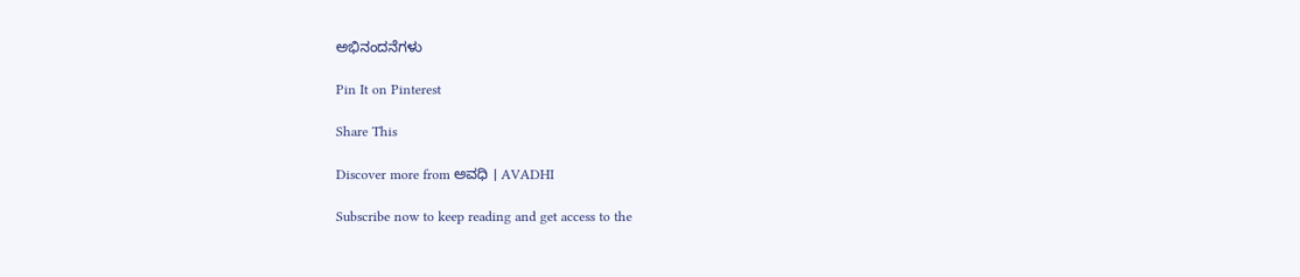ಅಭಿನಂದನೆಗಳು

Pin It on Pinterest

Share This

Discover more from ಅವಧಿ । AVADHI

Subscribe now to keep reading and get access to the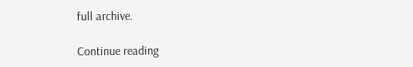full archive.

Continue reading